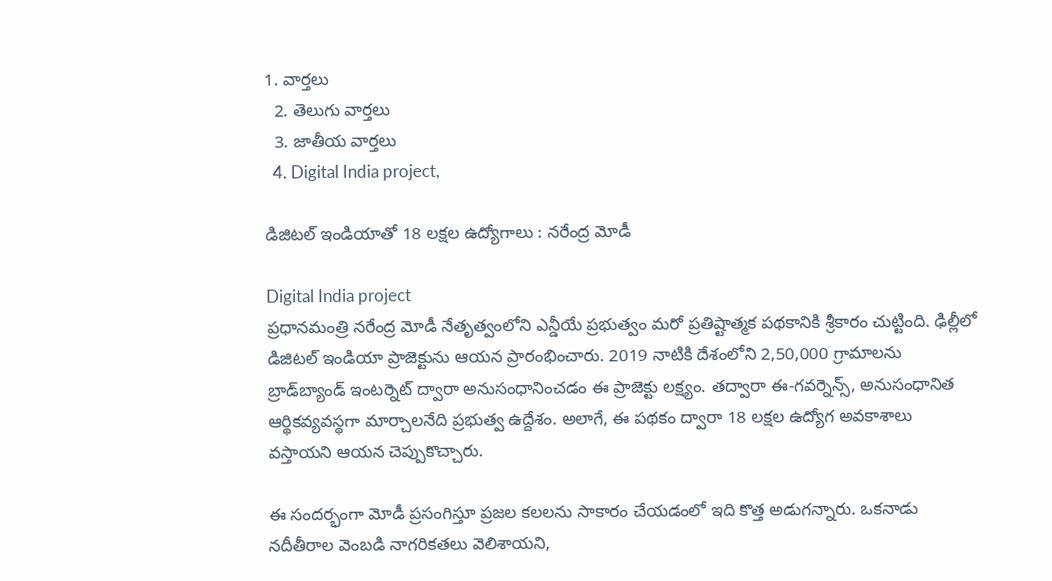1. వార్తలు
  2. తెలుగు వార్తలు
  3. జాతీయ వార్తలు
  4. Digital India project,

డిజిటల్ ఇండియాతో 18 లక్షల ఉద్యోగాలు : నరేంద్ర మోడీ

Digital India project
ప్రధానమంత్రి నరేంద్ర మోడీ నేతృత్వంలోని ఎన్డీయే ప్రభుత్వం మరో ప్రతిష్టాత్మక పథకానికి శ్రీకారం చుట్టింది. ఢిల్లీలో డిజిటల్ ఇండియా ప్రాజెక్టును ఆయన ప్రారంభించారు. 2019 నాటికి దేశంలోని 2,50,000 గ్రామాలను బ్రాడ్‌బ్యాండ్ ఇంటర్నెట్ ద్వారా అనుసంధానించడం ఈ ప్రాజెక్టు లక్ష్యం. తద్వారా ఈ-గవర్నెన్స్, అనుసంధానిత ఆర్థికవ్యవస్థగా మార్చాలనేది ప్రభుత్వ ఉద్దేశం. అలాగే, ఈ పథకం ద్వారా 18 లక్షల ఉద్యోగ అవకాశాలు వస్తాయని ఆయన చెప్పుకొచ్చారు.

ఈ సందర్భంగా మోడీ ప్రసంగిస్తూ ప్రజల కలలను సాకారం చేయడంలో ఇది కొత్త అడుగన్నారు. ఒకనాడు నదీతీరాల వెంబడి నాగరికతలు వెలిశాయని,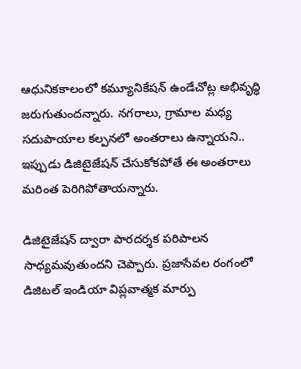ఆధునికకాలంలో కమ్యూనికేషన్ ఉండేచోట్ల అభివృద్ధి జరుగుతుందన్నారు. నగరాలు, గ్రామాల మధ్య సదుపాయాల కల్పనలో అంతరాలు ఉన్నాయని.. ఇప్పుడు డిజిటైజేషన్ చేసుకోకపోతే ఈ అంతరాలు మరింత పెరిగిపోతాయన్నారు.

డిజిటైజేషన్ ద్వారా పారదర్శక పరిపాలన సాధ్యమవుతుందని చెప్పారు. ప్రజాసేవల రంగంలో డిజిటల్ ఇండియా విప్లవాత్మక మార్పు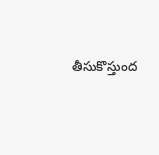తీసుకొస్తుంద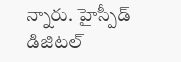న్నారు. హైస్పీడ్ డిజిటల్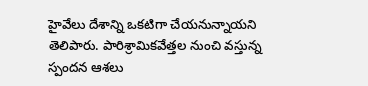హైవేలు దేశాన్ని ఒకటిగా చేయనున్నాయని తెలిపారు. పారిశ్రామికవేత్తల నుంచి వస్తున్న స్పందన ఆశలు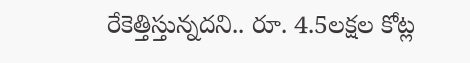రేకెత్తిస్తున్నదని.. రూ. 4.5లక్షల కోట్ల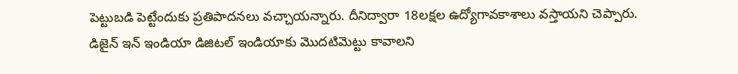పెట్టుబడి పెట్టేందుకు ప్రతిపాదనలు వచ్చాయన్నారు. దీనిద్వారా 18లక్షల ఉద్యోగావకాశాలు వస్తాయని చెప్పారు. డిజైన్ ఇన్ ఇండియా డిజిటల్ ఇండియాకు మొదటిమెట్టు కావాలని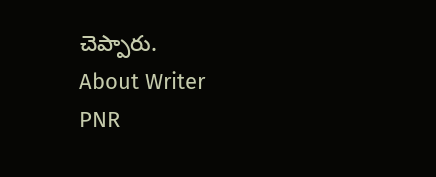చెప్పారు.
About Writer
PNR